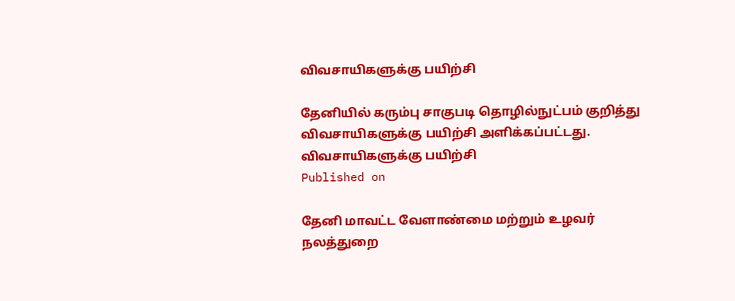விவசாயிகளுக்கு பயிற்சி

தேனியில் கரும்பு சாகுபடி தொழில்நுட்பம் குறித்து விவசாயிகளுக்கு பயிற்சி அளிக்கப்பட்டது.
விவசாயிகளுக்கு பயிற்சி
Published on

தேனி மாவட்ட வேளாண்மை மற்றும் உழவர் நலத்துறை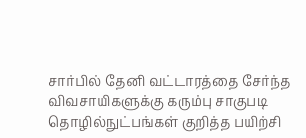சார்பில் தேனி வட்டாரத்தை சேர்ந்த விவசாயிகளுக்கு கரும்பு சாகுபடி தொழில்நுட்பங்கள் குறித்த பயிற்சி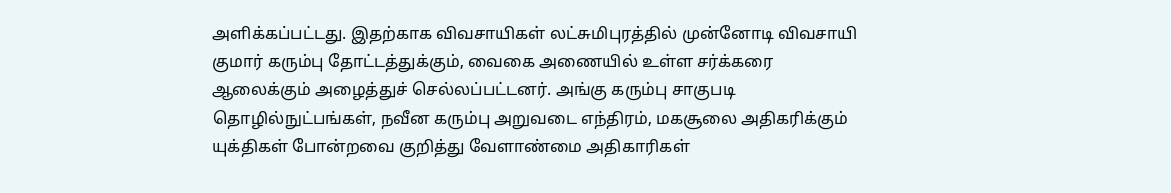அளிக்கப்பட்டது. இதற்காக விவசாயிகள் லட்சுமிபுரத்தில் முன்னோடி விவசாயி குமார் கரும்பு தோட்டத்துக்கும், வைகை அணையில் உள்ள சர்க்கரை ஆலைக்கும் அழைத்துச் செல்லப்பட்டனர். அங்கு கரும்பு சாகுபடி தொழில்நுட்பங்கள், நவீன கரும்பு அறுவடை எந்திரம், மகசூலை அதிகரிக்கும் யுக்திகள் போன்றவை குறித்து வேளாண்மை அதிகாரிகள்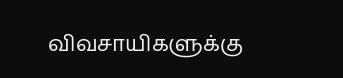விவசாயிகளுக்கு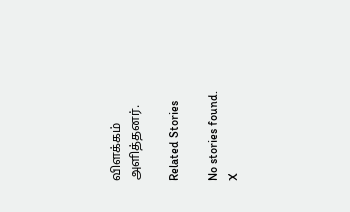விளக்கம் அளித்தனர்.

Related Stories

No stories found.
X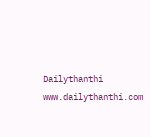Dailythanthi
www.dailythanthi.com